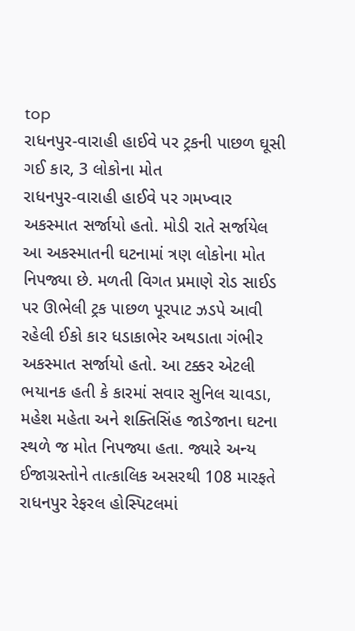top
રાધનપુર-વારાહી હાઈવે પર ટ્રકની પાછળ ઘૂસી ગઈ કાર, 3 લોકોના મોત
રાધનપુર-વારાહી હાઈવે પર ગમખ્વાર અકસ્માત સર્જાયો હતો. મોડી રાતે સર્જાયેલ આ અકસ્માતની ઘટનામાં ત્રણ લોકોના મોત નિપજ્યા છે. મળતી વિગત પ્રમાણે રોડ સાઈડ પર ઊભેલી ટ્રક પાછળ પૂરપાટ ઝડપે આવી રહેલી ઈકો કાર ધડાકાભેર અથડાતા ગંભીર અકસ્માત સર્જાયો હતો. આ ટક્કર એટલી ભયાનક હતી કે કારમાં સવાર સુનિલ ચાવડા, મહેશ મહેતા અને શક્તિસિંહ જાડેજાના ઘટના સ્થળે જ મોત નિપજ્યા હતા. જ્યારે અન્ય ઈજાગ્રસ્તોને તાત્કાલિક અસરથી 108 મારફતે રાધનપુર રેફરલ હોસ્પિટલમાં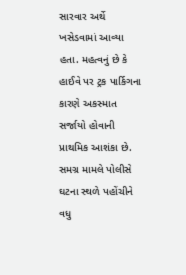સારવાર અર્થે ખસેડવામાં આવ્યા હતા. મહત્વનું છે કે હાઈવે પર ટ્રક પાર્કિગના કારણે અકસ્માત સર્જાયો હોવાની પ્રાથમિક આશંકા છે. સમગ્ર મામલે પોલીસે ઘટના સ્થળે પહોંચીને વધુ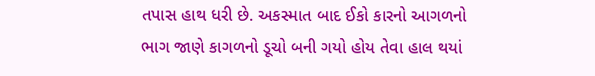તપાસ હાથ ધરી છે. અકસ્માત બાદ ઈકો કારનો આગળનો ભાગ જાણે કાગળનો ડૂચો બની ગયો હોય તેવા હાલ થયાં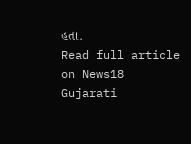હતા.
Read full article on News18 Gujarati